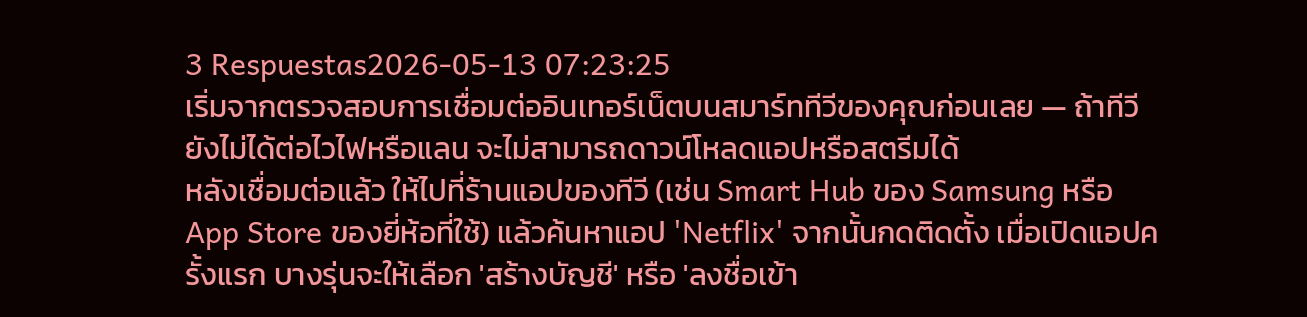3 Respuestas2026-05-13 07:23:25
เริ่มจากตรวจสอบการเชื่อมต่ออินเทอร์เน็ตบนสมาร์ททีวีของคุณก่อนเลย — ถ้าทีวียังไม่ได้ต่อไวไฟหรือแลน จะไม่สามารถดาวน์โหลดแอปหรือสตรีมได้
หลังเชื่อมต่อแล้ว ให้ไปที่ร้านแอปของทีวี (เช่น Smart Hub ของ Samsung หรือ App Store ของยี่ห้อที่ใช้) แล้วค้นหาแอป 'Netflix' จากนั้นกดติดตั้ง เมื่อเปิดแอปครั้งแรก บางรุ่นจะให้เลือก 'สร้างบัญชี' หรือ 'ลงชื่อเข้า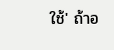ใช้' ถ้าอ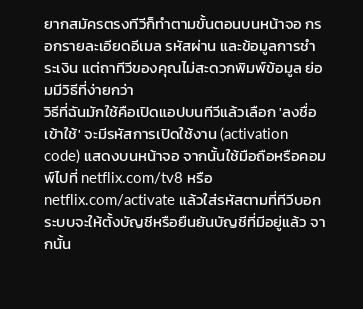ยากสมัครตรงทีวีก็ทำตามขั้นตอนบนหน้าจอ กรอกรายละเอียดอีเมล รหัสผ่าน และข้อมูลการชำระเงิน แต่ถาทีวีของคุณไม่สะดวกพิมพ์ข้อมูล ย่อมมีวิธีที่ง่ายกว่า
วิธีที่ฉันมักใช้คือเปิดแอปบนทีวีแล้วเลือก 'ลงชื่อเข้าใช้' จะมีรหัสการเปิดใช้งาน (activation code) แสดงบนหน้าจอ จากนั้นใช้มือถือหรือคอมพ์ไปที่ netflix.com/tv8 หรือ netflix.com/activate แล้วใส่รหัสตามที่ทีวีบอก ระบบจะให้ตั้งบัญชีหรือยืนยันบัญชีที่มีอยู่แล้ว จากนั้น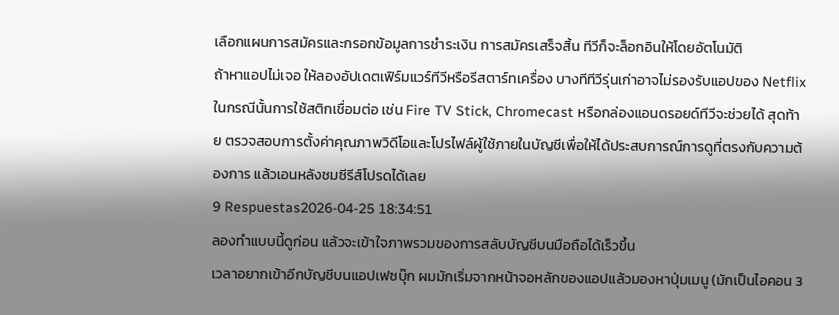เลือกแผนการสมัครและกรอกข้อมูลการชำระเงิน การสมัครเสร็จสิ้น ทีวีก็จะล็อกอินให้โดยอัตโนมัติ
ถ้าหาแอปไม่เจอ ให้ลองอัปเดตเฟิร์มแวร์ทีวีหรือรีสตาร์ทเครื่อง บางทีทีวีรุ่นเก่าอาจไม่รองรับแอปของ Netflix ในกรณีนั้นการใช้สติกเชื่อมต่อ เช่น Fire TV Stick, Chromecast หรือกล่องแอนดรอยด์ทีวีจะช่วยได้ สุดท้าย ตรวจสอบการตั้งค่าคุณภาพวิดีโอและโปรไฟล์ผู้ใช้ภายในบัญชีเพื่อให้ได้ประสบการณ์การดูที่ตรงกับความต้องการ แล้วเอนหลังชมซีรีส์โปรดได้เลย
9 Respuestas2026-04-25 18:34:51
ลองทำแบบนี้ดูก่อน แล้วจะเข้าใจภาพรวมของการสลับบัญชีบนมือถือได้เร็วขึ้น
เวลาอยากเข้าอีกบัญชีบนแอปเฟซบุ๊ก ผมมักเริ่มจากหน้าจอหลักของแอปแล้วมองหาปุ่มเมนู (มักเป็นไอคอน 3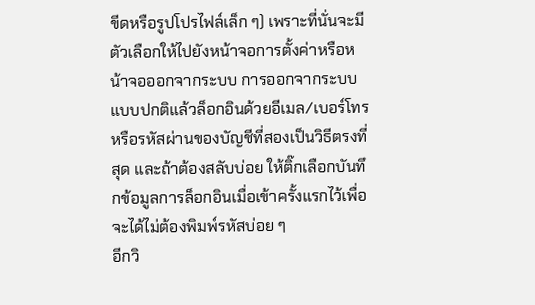ขีดหรือรูปโปรไฟล์เล็ก ๆ) เพราะที่นั่นจะมีตัวเลือกให้ไปยังหน้าจอการตั้งค่าหรือหน้าจอออกจากระบบ การออกจากระบบแบบปกติแล้วล็อกอินด้วยอีเมล/เบอร์โทรหรือรหัสผ่านของบัญชีที่สองเป็นวิธีตรงที่สุด และถ้าต้องสลับบ่อย ให้ติ๊กเลือกบันทึกข้อมูลการล็อกอินเมื่อเข้าครั้งแรกไว้เพื่อจะได้ไม่ต้องพิมพ์รหัสบ่อย ๆ
อีกวิ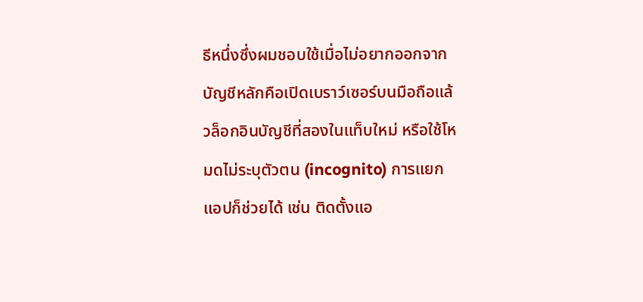ธีหนึ่งซึ่งผมชอบใช้เมื่อไม่อยากออกจากบัญชีหลักคือเปิดเบราว์เซอร์บนมือถือแล้วล็อกอินบัญชีที่สองในแท็บใหม่ หรือใช้โหมดไม่ระบุตัวตน (incognito) การแยกแอปก็ช่วยได้ เช่น ติดตั้งแอ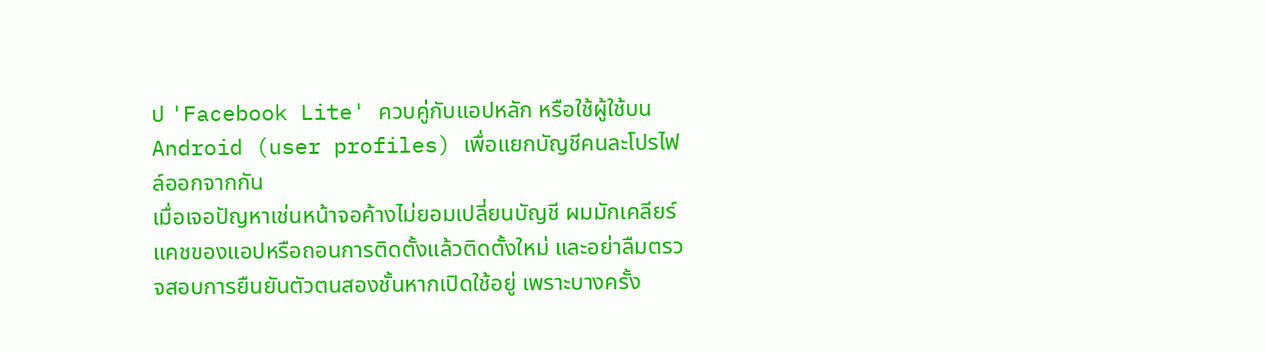ป 'Facebook Lite' ควบคู่กับแอปหลัก หรือใช้ผู้ใช้บน Android (user profiles) เพื่อแยกบัญชีคนละโปรไฟล์ออกจากกัน
เมื่อเจอปัญหาเช่นหน้าจอค้างไม่ยอมเปลี่ยนบัญชี ผมมักเคลียร์แคชของแอปหรือถอนการติดตั้งแล้วติดตั้งใหม่ และอย่าลืมตรวจสอบการยืนยันตัวตนสองชั้นหากเปิดใช้อยู่ เพราะบางครั้ง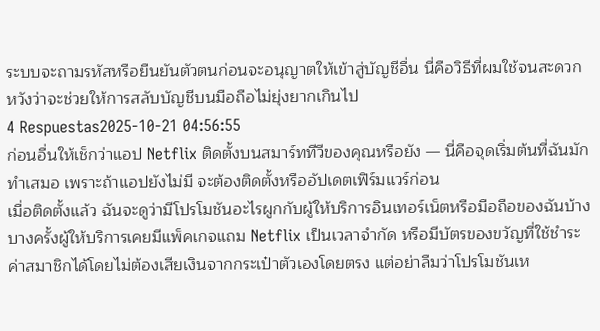ระบบจะถามรหัสหรือยืนยันตัวตนก่อนจะอนุญาตให้เข้าสู่บัญชีอื่น นี่คือวิธีที่ผมใช้จนสะดวก หวังว่าจะช่วยให้การสลับบัญชีบนมือถือไม่ยุ่งยากเกินไป
4 Respuestas2025-10-21 04:56:55
ก่อนอื่นให้เช็กว่าแอป Netflix ติดตั้งบนสมาร์ททีวีของคุณหรือยัง — นี่คือจุดเริ่มต้นที่ฉันมักทำเสมอ เพราะถ้าแอปยังไม่มี จะต้องติดตั้งหรืออัปเดตเฟิร์มแวร์ก่อน
เมื่อติดตั้งแล้ว ฉันจะดูว่ามีโปรโมชันอะไรผูกกับผู้ให้บริการอินเทอร์เน็ตหรือมือถือของฉันบ้าง บางครั้งผู้ให้บริการเคยมีแพ็คเกจแถม Netflix เป็นเวลาจำกัด หรือมีบัตรของขวัญที่ใช้ชำระค่าสมาชิกได้โดยไม่ต้องเสียเงินจากกระเป๋าตัวเองโดยตรง แต่อย่าลืมว่าโปรโมชันเห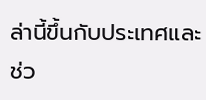ล่านี้ขึ้นกับประเทศและช่ว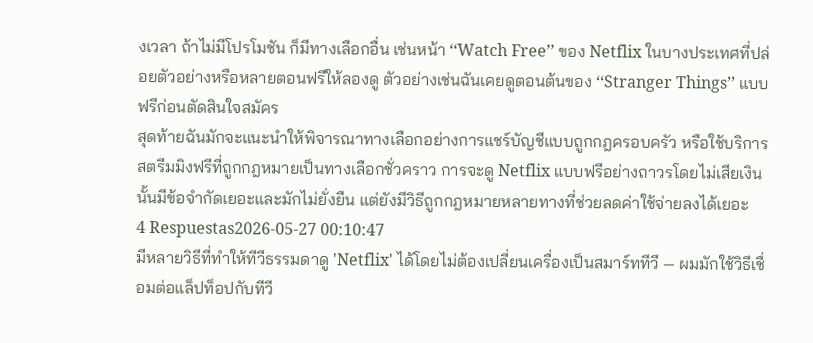งเวลา ถ้าไม่มีโปรโมชัน ก็มีทางเลือกอื่น เช่นหน้า ‘‘Watch Free’’ ของ Netflix ในบางประเทศที่ปล่อยตัวอย่างหรือหลายตอนฟรีให้ลองดู ตัวอย่างเช่นฉันเคยดูตอนต้นของ ‘‘Stranger Things’’ แบบฟรีก่อนตัดสินใจสมัคร
สุดท้ายฉันมักจะแนะนำให้พิจารณาทางเลือกอย่างการแชร์บัญชีแบบถูกกฎครอบครัว หรือใช้บริการสตรีมมิงฟรีที่ถูกกฎหมายเป็นทางเลือกชั่วคราว การจะดู Netflix แบบฟรีอย่างถาวรโดยไม่เสียเงินนั้นมีข้อจำกัดเยอะและมักไม่ยั่งยืน แต่ยังมีวิธีถูกกฎหมายหลายทางที่ช่วยลดค่าใช้จ่ายลงได้เยอะ
4 Respuestas2026-05-27 00:10:47
มีหลายวิธีที่ทำให้ทีวีธรรมดาดู 'Netflix' ได้โดยไม่ต้องเปลี่ยนเครื่องเป็นสมาร์ททีวี — ผมมักใช้วิธีเชื่อมต่อแล็ปท็อปกับทีวี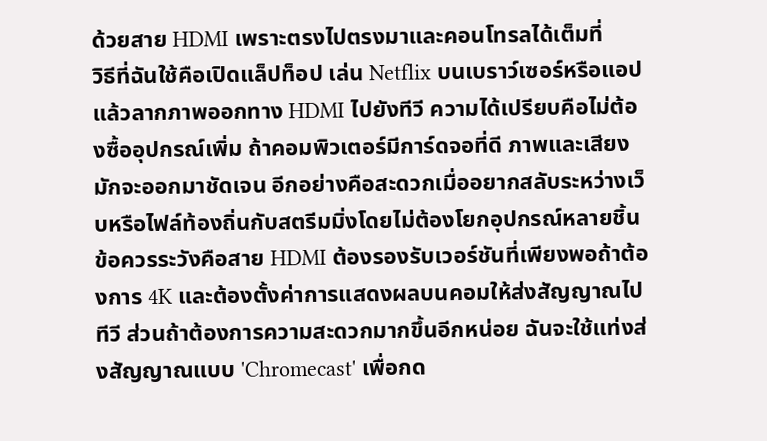ด้วยสาย HDMI เพราะตรงไปตรงมาและคอนโทรลได้เต็มที่
วิธีที่ฉันใช้คือเปิดแล็ปท็อป เล่น Netflix บนเบราว์เซอร์หรือแอป แล้วลากภาพออกทาง HDMI ไปยังทีวี ความได้เปรียบคือไม่ต้องซื้ออุปกรณ์เพิ่ม ถ้าคอมพิวเตอร์มีการ์ดจอที่ดี ภาพและเสียงมักจะออกมาชัดเจน อีกอย่างคือสะดวกเมื่ออยากสลับระหว่างเว็บหรือไฟล์ท้องถิ่นกับสตรีมมิ่งโดยไม่ต้องโยกอุปกรณ์หลายชิ้น
ข้อควรระวังคือสาย HDMI ต้องรองรับเวอร์ชันที่เพียงพอถ้าต้องการ 4K และต้องตั้งค่าการแสดงผลบนคอมให้ส่งสัญญาณไปทีวี ส่วนถ้าต้องการความสะดวกมากขึ้นอีกหน่อย ฉันจะใช้แท่งส่งสัญญาณแบบ 'Chromecast' เพื่อกด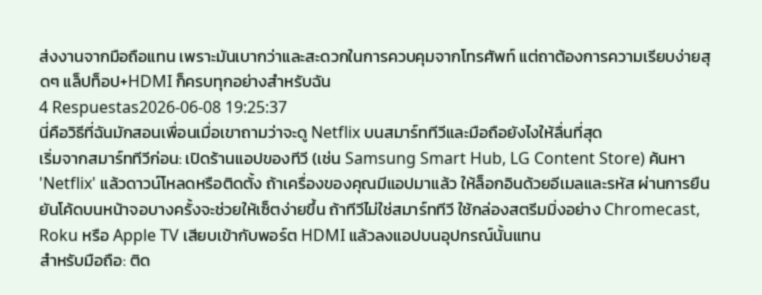ส่งงานจากมือถือแทน เพราะมันเบากว่าและสะดวกในการควบคุมจากโทรศัพท์ แต่ถาต้องการความเรียบง่ายสุดๆ แล็ปท็อป+HDMI ก็ครบทุกอย่างสำหรับฉัน
4 Respuestas2026-06-08 19:25:37
นี่คือวิธีที่ฉันมักสอนเพื่อนเมื่อเขาถามว่าจะดู Netflix บนสมาร์ททีวีและมือถือยังไงให้ลื่นที่สุด
เริ่มจากสมาร์ททีวีก่อน: เปิดร้านแอปของทีวี (เช่น Samsung Smart Hub, LG Content Store) ค้นหา 'Netflix' แล้วดาวน์โหลดหรือติดตั้ง ถ้าเครื่องของคุณมีแอปมาแล้ว ให้ล็อกอินด้วยอีเมลและรหัส ผ่านการยืนยันโค้ดบนหน้าจอบางครั้งจะช่วยให้เซ็ตง่ายขึ้น ถ้าทีวีไม่ใช่สมาร์ททีวี ใช้กล่องสตรีมมิ่งอย่าง Chromecast, Roku หรือ Apple TV เสียบเข้ากับพอร์ต HDMI แล้วลงแอปบนอุปกรณ์นั้นแทน
สำหรับมือถือ: ติด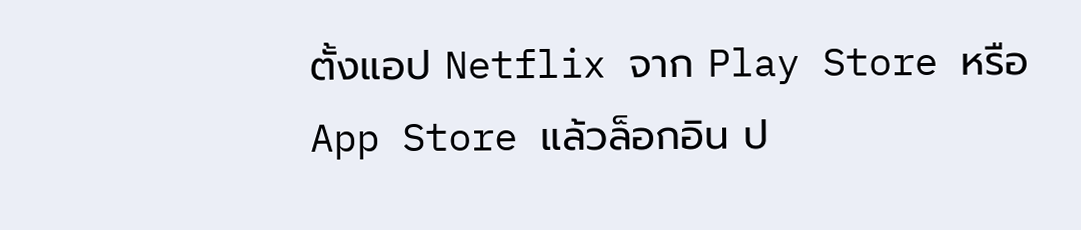ตั้งแอป Netflix จาก Play Store หรือ App Store แล้วล็อกอิน ป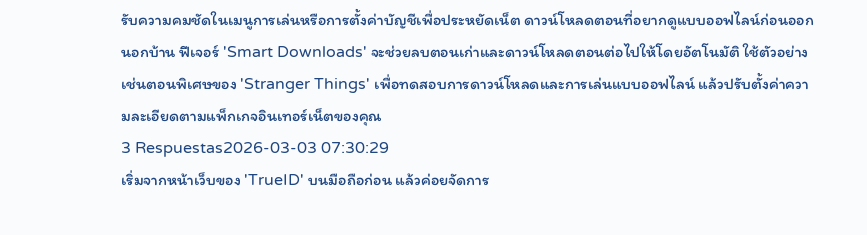รับความคมชัดในเมนูการเล่นหรือการตั้งค่าบัญชีเพื่อประหยัดเน็ต ดาวน์โหลดตอนที่อยากดูแบบออฟไลน์ก่อนออกนอกบ้าน ฟีเจอร์ 'Smart Downloads' จะช่วยลบตอนเก่าและดาวน์โหลดตอนต่อไปให้โดยอัตโนมัติ ใช้ตัวอย่างเช่นตอนพิเศษของ 'Stranger Things' เพื่อทดสอบการดาวน์โหลดและการเล่นแบบออฟไลน์ แล้วปรับตั้งค่าความละเอียดตามแพ็กเกจอินเทอร์เน็ตของคุณ
3 Respuestas2026-03-03 07:30:29
เริ่มจากหน้าเว็บของ 'TrueID' บนมือถือก่อน แล้วค่อยจัดการ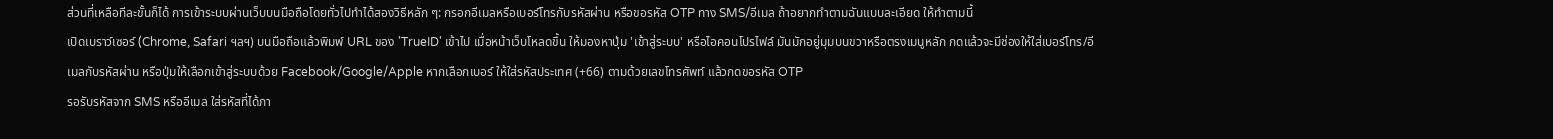ส่วนที่เหลือทีละขั้นก็ได้ การเข้าระบบผ่านเว็บบนมือถือโดยทั่วไปทำได้สองวิธีหลัก ๆ: กรอกอีเมลหรือเบอร์โทรกับรหัสผ่าน หรือขอรหัส OTP ทาง SMS/อีเมล ถ้าอยากทำตามฉันแบบละเอียด ให้ทำตามนี้
เปิดเบราว์เซอร์ (Chrome, Safari ฯลฯ) บนมือถือแล้วพิมพ์ URL ของ 'TrueID' เข้าไป เมื่อหน้าเว็บโหลดขึ้น ให้มองหาปุ่ม 'เข้าสู่ระบบ' หรือไอคอนโปรไฟล์ มันมักอยู่มุมบนขวาหรือตรงเมนูหลัก กดแล้วจะมีช่องให้ใส่เบอร์โทร/อีเมลกับรหัสผ่าน หรือปุ่มให้เลือกเข้าสู่ระบบด้วย Facebook/Google/Apple หากเลือกเบอร์ ให้ใส่รหัสประเทศ (+66) ตามด้วยเลขโทรศัพท์ แล้วกดขอรหัส OTP
รอรับรหัสจาก SMS หรืออีเมล ใส่รหัสที่ได้ภา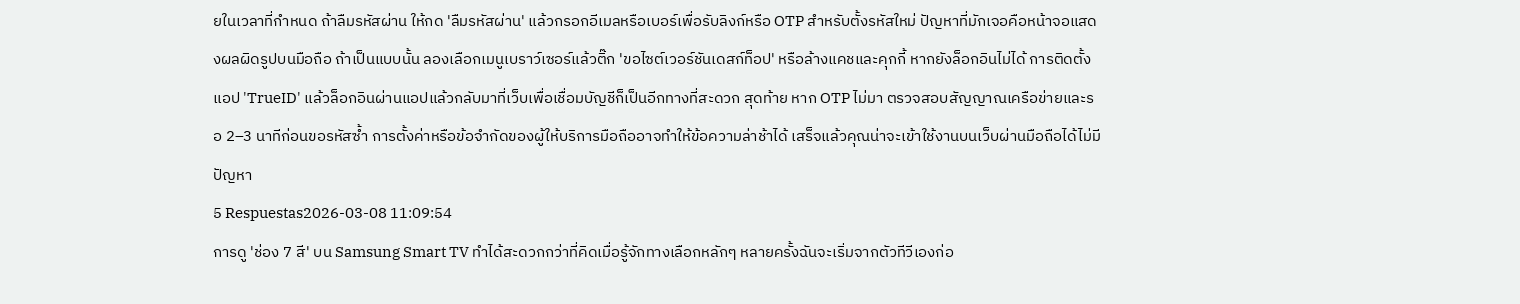ยในเวลาที่กำหนด ถ้าลืมรหัสผ่าน ให้กด 'ลืมรหัสผ่าน' แล้วกรอกอีเมลหรือเบอร์เพื่อรับลิงก์หรือ OTP สำหรับตั้งรหัสใหม่ ปัญหาที่มักเจอคือหน้าจอแสดงผลผิดรูปบนมือถือ ถ้าเป็นแบบนั้น ลองเลือกเมนูเบราว์เซอร์แล้วติ๊ก 'ขอไซต์เวอร์ชันเดสก์ท็อป' หรือล้างแคชและคุกกี้ หากยังล็อกอินไม่ได้ การติดตั้งแอป 'TrueID' แล้วล็อกอินผ่านแอปแล้วกลับมาที่เว็บเพื่อเชื่อมบัญชีก็เป็นอีกทางที่สะดวก สุดท้าย หาก OTP ไม่มา ตรวจสอบสัญญาณเครือข่ายและรอ 2–3 นาทีก่อนขอรหัสซ้ำ การตั้งค่าหรือข้อจำกัดของผู้ให้บริการมือถืออาจทำให้ข้อความล่าช้าได้ เสร็จแล้วคุณน่าจะเข้าใช้งานบนเว็บผ่านมือถือได้ไม่มีปัญหา
5 Respuestas2026-03-08 11:09:54
การดู 'ช่อง 7 สี' บน Samsung Smart TV ทำได้สะดวกกว่าที่คิดเมื่อรู้จักทางเลือกหลักๆ หลายครั้งฉันจะเริ่มจากตัวทีวีเองก่อ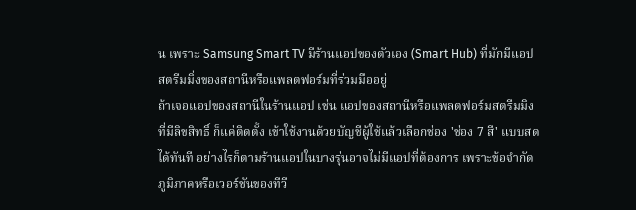น เพราะ Samsung Smart TV มีร้านแอปของตัวเอง (Smart Hub) ที่มักมีแอปสตรีมมิ่งของสถานีหรือแพลตฟอร์มที่ร่วมมืออยู่
ถ้าเจอแอปของสถานีในร้านแอป เช่น แอปของสถานีหรือแพลตฟอร์มสตรีมมิงที่มีลิขสิทธิ์ ก็แค่ติดตั้ง เข้าใช้งานด้วยบัญชีผู้ใช้แล้วเลือกช่อง 'ช่อง 7 สี' แบบสดได้ทันที อย่างไรก็ตามร้านแอปในบางรุ่นอาจไม่มีแอปที่ต้องการ เพราะข้อจำกัดภูมิภาคหรือเวอร์ชันของทีวี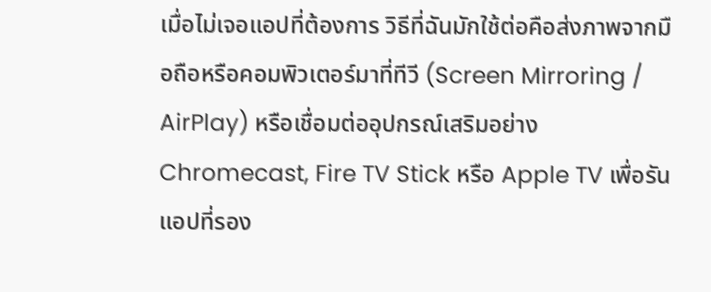เมื่อไม่เจอแอปที่ต้องการ วิธีที่ฉันมักใช้ต่อคือส่งภาพจากมือถือหรือคอมพิวเตอร์มาที่ทีวี (Screen Mirroring / AirPlay) หรือเชื่อมต่ออุปกรณ์เสริมอย่าง Chromecast, Fire TV Stick หรือ Apple TV เพื่อรันแอปที่รอง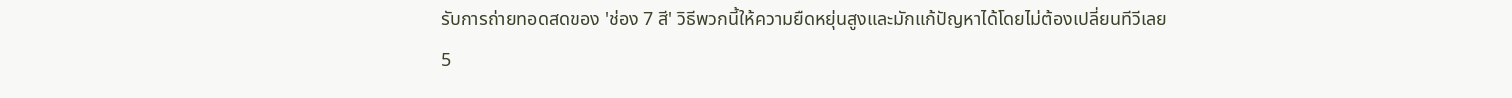รับการถ่ายทอดสดของ 'ช่อง 7 สี' วิธีพวกนี้ให้ความยืดหยุ่นสูงและมักแก้ปัญหาได้โดยไม่ต้องเปลี่ยนทีวีเลย
5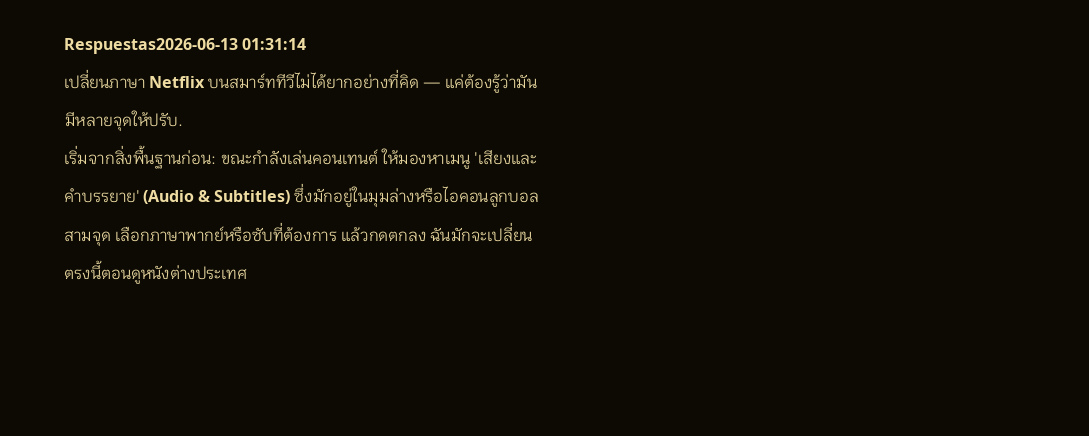Respuestas2026-06-13 01:31:14
เปลี่ยนภาษา Netflix บนสมาร์ททีวีไม่ได้ยากอย่างที่คิด — แค่ต้องรู้ว่ามันมีหลายจุดให้ปรับ.
เริ่มจากสิ่งพื้นฐานก่อน: ขณะกำลังเล่นคอนเทนต์ ให้มองหาเมนู 'เสียงและคำบรรยาย' (Audio & Subtitles) ซึ่งมักอยู่ในมุมล่างหรือไอคอนลูกบอลสามจุด เลือกภาษาพากย์หรือซับที่ต้องการ แล้วกดตกลง ฉันมักจะเปลี่ยนตรงนี้ตอนดูหนังต่างประเทศ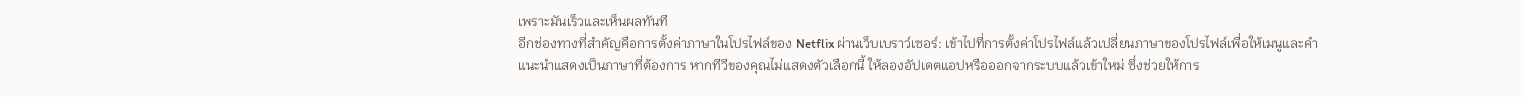เพราะมันเร็วและเห็นผลทันที
อีกช่องทางที่สำคัญคือการตั้งค่าภาษาในโปรไฟล์ของ Netflix ผ่านเว็บเบราว์เซอร์: เข้าไปที่การตั้งค่าโปรไฟล์แล้วเปลี่ยนภาษาของโปรไฟล์เพื่อให้เมนูและคำแนะนำแสดงเป็นภาษาที่ต้องการ หากทีวีของคุณไม่แสดงตัวเลือกนี้ ให้ลองอัปเดตแอปหรือออกจากระบบแล้วเข้าใหม่ ซึ่งช่วยให้การ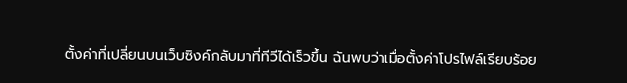ตั้งค่าที่เปลี่ยนบนเว็บซิงค์กลับมาที่ทีวีได้เร็วขึ้น ฉันพบว่าเมื่อตั้งค่าโปรไฟล์เรียบร้อย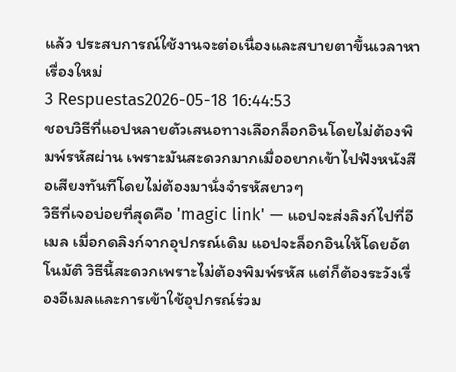แล้ว ประสบการณ์ใช้งานจะต่อเนื่องและสบายตาขึ้นเวลาหาเรื่องใหม่
3 Respuestas2026-05-18 16:44:53
ชอบวิธีที่แอปหลายตัวเสนอทางเลือกล็อกอินโดยไม่ต้องพิมพ์รหัสผ่าน เพราะมันสะดวกมากเมื่ออยากเข้าไปฟังหนังสือเสียงทันทีโดยไม่ต้องมานั่งจำรหัสยาวๆ
วิธีที่เจอบ่อยที่สุดคือ 'magic link' — แอปจะส่งลิงก์ไปที่อีเมล เมื่อกดลิงก์จากอุปกรณ์เดิม แอปจะล็อกอินให้โดยอัตโนมัติ วิธีนี้สะดวกเพราะไม่ต้องพิมพ์รหัส แต่ก็ต้องระวังเรื่องอีเมลและการเข้าใช้อุปกรณ์ร่วม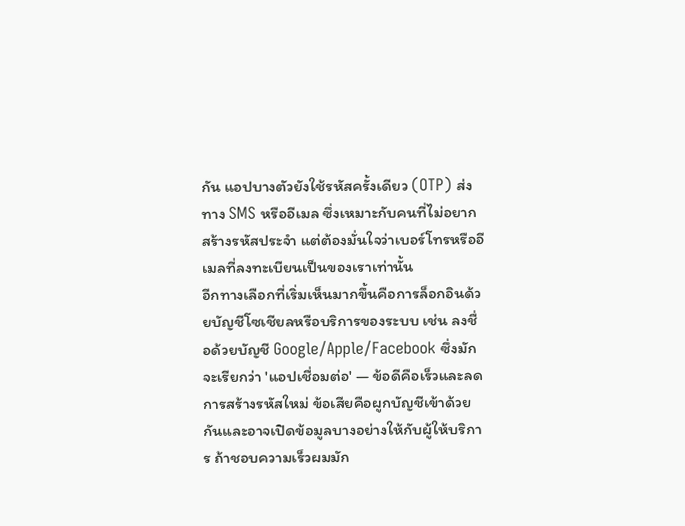กัน แอปบางตัวยังใช้รหัสครั้งเดียว (OTP) ส่งทาง SMS หรืออีเมล ซึ่งเหมาะกับคนที่ไม่อยากสร้างรหัสประจำ แต่ต้องมั่นใจว่าเบอร์โทรหรืออีเมลที่ลงทะเบียนเป็นของเราเท่านั้น
อีกทางเลือกที่เริ่มเห็นมากขึ้นคือการล็อกอินด้วยบัญชีโซเชียลหรือบริการของระบบ เช่น ลงชื่อด้วยบัญชี Google/Apple/Facebook ซึ่งมักจะเรียกว่า 'แอปเชื่อมต่อ' — ข้อดีคือเร็วและลดการสร้างรหัสใหม่ ข้อเสียคือผูกบัญชีเข้าด้วยกันและอาจเปิดข้อมูลบางอย่างให้กับผู้ให้บริการ ถ้าชอบความเร็วผมมัก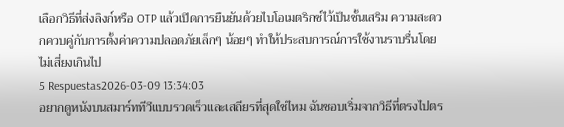เลือกวิธีที่ส่งลิงก์หรือ OTP แล้วเปิดการยืนยันด้วยไบโอเมตริกซ์ไว้เป็นชั้นเสริม ความสะดวกควบคู่กับการตั้งค่าความปลอดภัยเล็กๆ น้อยๆ ทำให้ประสบการณ์การใช้งานราบรื่นโดยไม่เสี่ยงเกินไป
5 Respuestas2026-03-09 13:34:03
อยากดูหนังบนสมาร์ททีวีแบบรวดเร็วและเสถียรที่สุดใช่ไหม ฉันชอบเริ่มจากวิธีที่ตรงไปตร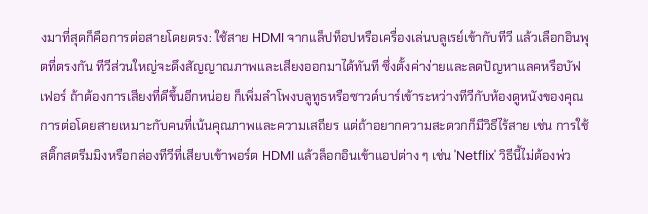งมาที่สุดก็คือการต่อสายโดยตรง: ใช้สาย HDMI จากแล็ปท็อปหรือเครื่องเล่นบลูเรย์เข้ากับทีวี แล้วเลือกอินพุตที่ตรงกัน ทีวีส่วนใหญ่จะดึงสัญญาณภาพและเสียงออกมาได้ทันที ซึ่งตั้งค่าง่ายและลดปัญหาแลคหรือบัฟเฟอร์ ถ้าต้องการเสียงที่ดีขึ้นอีกหน่อย ก็เพิ่มลำโพงบลูทูธหรือซาวด์บาร์เข้าระหว่างทีวีกับห้องดูหนังของคุณ
การต่อโดยสายเหมาะกับคนที่เน้นคุณภาพและความเสถียร แต่ถ้าอยากความสะดวกก็มีวิธีไร้สาย เช่น การใช้สติ๊กสตรีมมิงหรือกล่องทีวีที่เสียบเข้าพอร์ต HDMI แล้วล็อกอินเข้าแอปต่าง ๆ เช่น 'Netflix' วิธีนี้ไม่ต้องพ่ว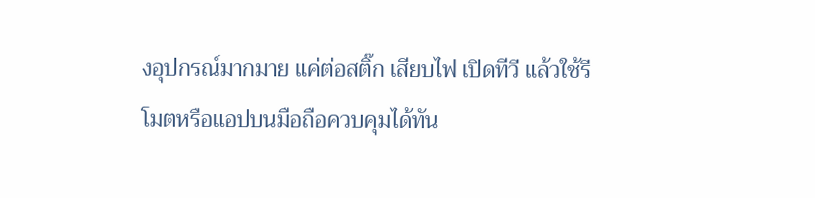งอุปกรณ์มากมาย แค่ต่อสติ๊ก เสียบไฟ เปิดทีวี แล้วใช้รีโมตหรือแอปบนมือถือควบคุมได้ทัน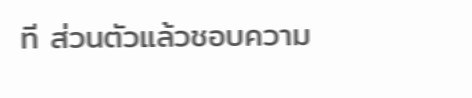ที ส่วนตัวแล้วชอบความ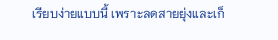เรียบง่ายแบบนี้ เพราะลดสายยุ่งและเก็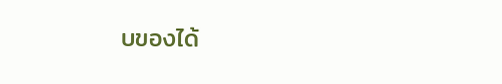บของได้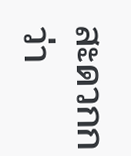สะดวกกว่า